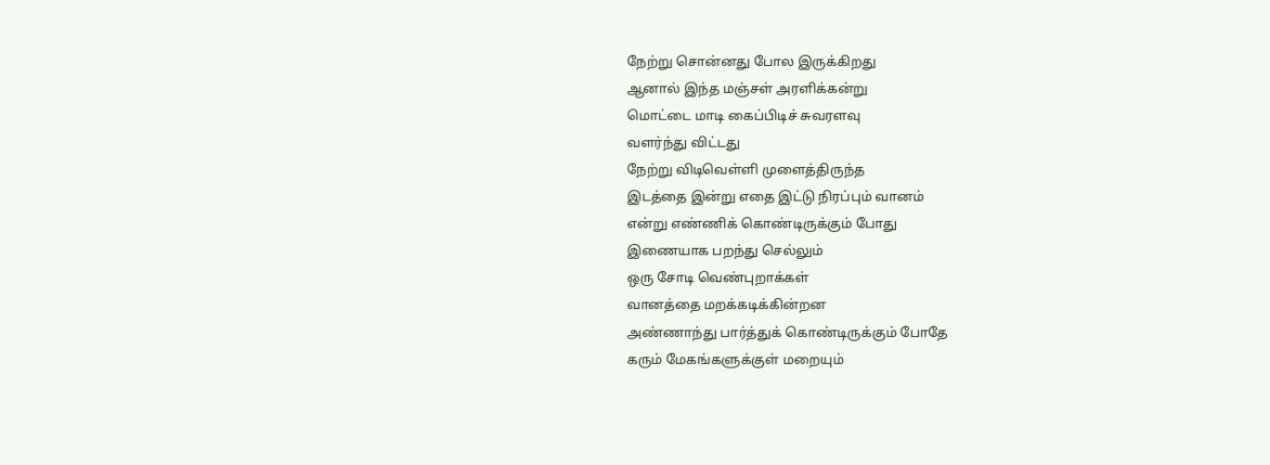நேற்று சொன்னது போல இருக்கிறது
ஆனால் இந்த மஞ்சள் அரளிக்கன்று
மொட்டை மாடி கைப்பிடிச் சுவரளவு
வளர்ந்து விட்டது
நேற்று விடிவெள்ளி முளைத்திருந்த
இடத்தை இன்று எதை இட்டு நிரப்பும் வானம்
என்று எண்ணிக் கொண்டிருக்கும் போது
இணையாக பறந்து செல்லும்
ஒரு சோடி வெண்புறாக்கள்
வானத்தை மறக்கடிக்கின்றன
அண்ணாந்து பார்த்துக் கொண்டிருக்கும் போதே
கரும் மேகங்களுக்குள் மறையும்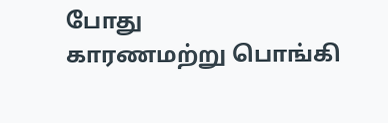போது
காரணமற்று பொங்கி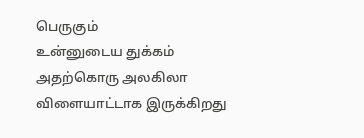பெருகும்
உன்னுடைய துக்கம்
அதற்கொரு அலகிலா
விளையாட்டாக இருக்கிறது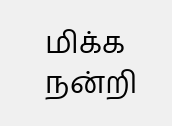மிக்க நன்றி